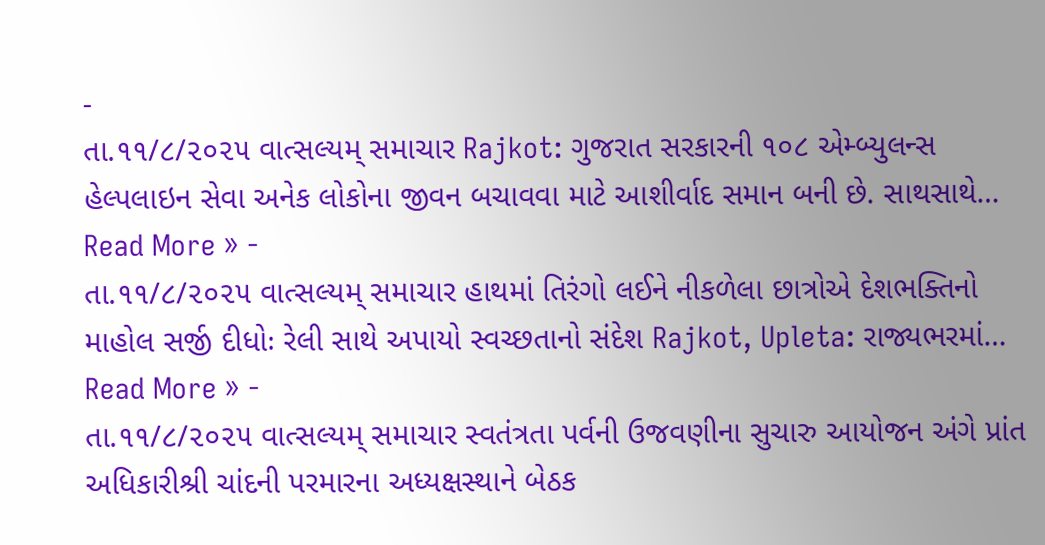-
તા.૧૧/૮/૨૦૨૫ વાત્સલ્યમ્ સમાચાર Rajkot: ગુજરાત સરકારની ૧૦૮ એમ્બ્યુલન્સ હેલ્પલાઇન સેવા અનેક લોકોના જીવન બચાવવા માટે આશીર્વાદ સમાન બની છે. સાથસાથે…
Read More » -
તા.૧૧/૮/૨૦૨૫ વાત્સલ્યમ્ સમાચાર હાથમાં તિરંગો લઈને નીકળેલા છાત્રોએ દેશભક્તિનો માહોલ સર્જી દીધોઃ રેલી સાથે અપાયો સ્વચ્છતાનો સંદેશ Rajkot, Upleta: રાજ્યભરમાં…
Read More » -
તા.૧૧/૮/૨૦૨૫ વાત્સલ્યમ્ સમાચાર સ્વતંત્રતા પર્વની ઉજવણીના સુચારુ આયોજન અંગે પ્રાંત અધિકારીશ્રી ચાંદની પરમારના અધ્યક્ષસ્થાને બેઠક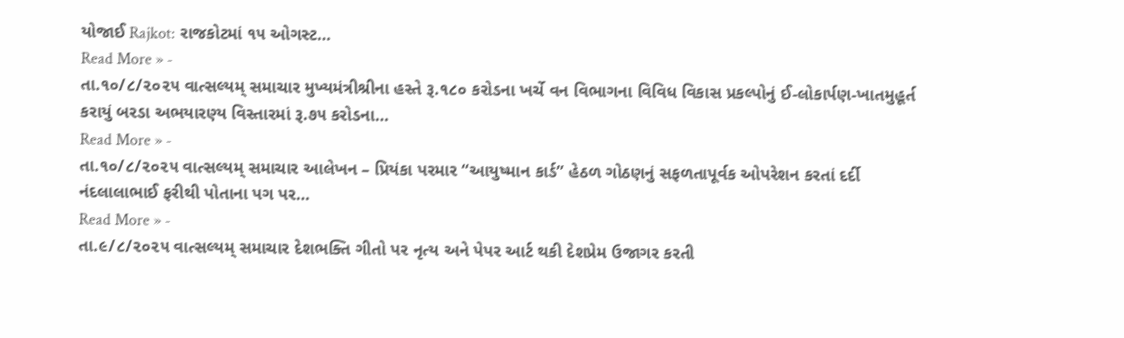યોજાઈ Rajkot: રાજકોટમાં ૧૫ ઓગસ્ટ…
Read More » -
તા.૧૦/૮/૨૦૨૫ વાત્સલ્યમ્ સમાચાર મુખ્યમંત્રીશ્રીના હસ્તે રૂ.૧૮૦ કરોડના ખર્ચે વન વિભાગના વિવિધ વિકાસ પ્રકલ્પોનું ઈ-લોકાર્પણ-ખાતમુહૂર્ત કરાયું બરડા અભયારણ્ય વિસ્તારમાં રૂ.૭૫ કરોડના…
Read More » -
તા.૧૦/૮/૨૦૨૫ વાત્સલ્યમ્ સમાચાર આલેખન – પ્રિયંકા પરમાર “આયુષ્માન કાર્ડ” હેઠળ ગોઠણનું સફળતાપૂર્વક ઓપરેશન કરતાં દર્દી નંદલાલાભાઈ ફરીથી પોતાના પગ પર…
Read More » -
તા.૯/૮/૨૦૨૫ વાત્સલ્યમ્ સમાચાર દેશભક્તિ ગીતો પર નૃત્ય અને પેપર આર્ટ થકી દેશપ્રેમ ઉજાગર કરતી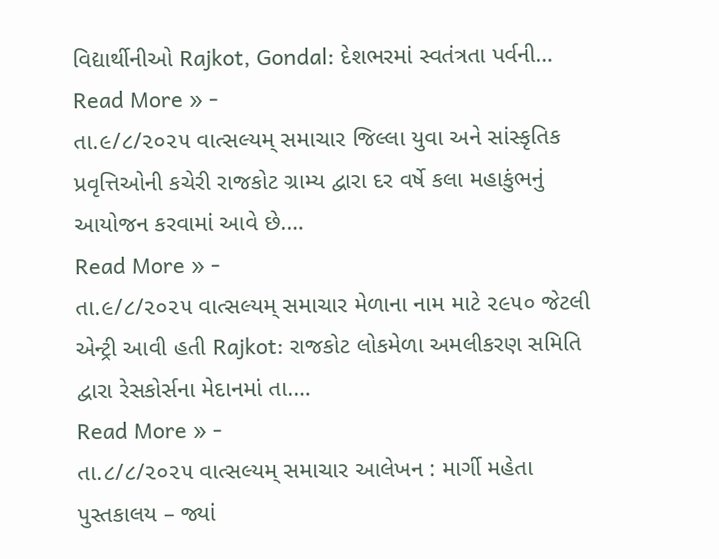વિદ્યાર્થીનીઓ Rajkot, Gondal: દેશભરમાં સ્વતંત્રતા પર્વની…
Read More » -
તા.૯/૮/૨૦૨૫ વાત્સલ્યમ્ સમાચાર જિલ્લા યુવા અને સાંસ્કૃતિક પ્રવૃત્તિઓની કચેરી રાજકોટ ગ્રામ્ય દ્વારા દર વર્ષે કલા મહાકુંભનું આયોજન કરવામાં આવે છે.…
Read More » -
તા.૯/૮/૨૦૨૫ વાત્સલ્યમ્ સમાચાર મેળાના નામ માટે ૨૯૫૦ જેટલી એન્ટ્રી આવી હતી Rajkot: રાજકોટ લોકમેળા અમલીકરણ સમિતિ દ્વારા રેસકોર્સના મેદાનમાં તા.…
Read More » -
તા.૮/૮/૨૦૨૫ વાત્સલ્યમ્ સમાચાર આલેખન : માર્ગી મહેતા પુસ્તકાલય – જ્યાં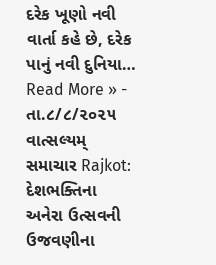દરેક ખૂણો નવી વાર્તા કહે છે, દરેક પાનું નવી દુનિયા…
Read More » -
તા.૮/૮/૨૦૨૫ વાત્સલ્યમ્ સમાચાર Rajkot: દેશભક્તિના અનેરા ઉત્સવની ઉજવણીના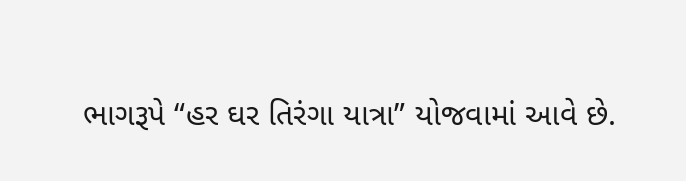ભાગરૂપે “હર ઘર તિરંગા યાત્રા” યોજવામાં આવે છે.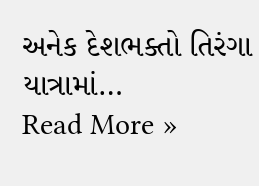અનેક દેશભક્તો તિરંગા યાત્રામાં…
Read More »